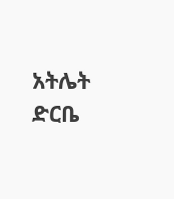አትሌት ድርቤ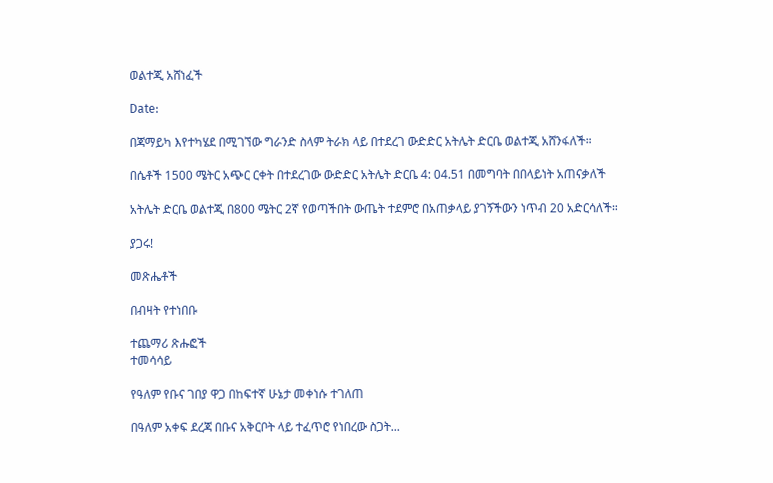ወልተጂ አሸነፈች

Date:

በጃማይካ እየተካሄደ በሚገኘው ግራንድ ስላም ትራክ ላይ በተደረገ ውድድር አትሌት ድርቤ ወልተጂ አሸንፋለች።

በሴቶች 1500 ሜትር አጭር ርቀት በተደረገው ውድድር አትሌት ድርቤ 4: 04.51 በመግባት በበላይነት አጠናቃለች

አትሌት ድርቤ ወልተጂ በ800 ሜትር 2ኛ የወጣችበት ውጤት ተደምሮ በአጠቃላይ ያገኝችውን ነጥብ 20 አድርሳለች።

ያጋሩ!

መጽሔቶች

በብዛት የተነበቡ

ተጨማሪ ጽሑፎች
ተመሳሳይ

የዓለም የቡና ገበያ ዋጋ በከፍተኛ ሁኔታ መቀነሱ ተገለጠ

በዓለም አቀፍ ደረጃ በቡና አቅርቦት ላይ ተፈጥሮ የነበረው ስጋት...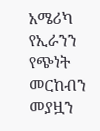አሜሪካ የኢራንን የጭነት መርከብን መያዟን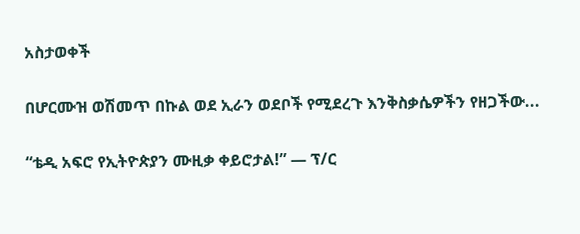አስታወቀች

በሆርሙዝ ወሽመጥ በኩል ወደ ኢራን ወደቦች የሚደረጉ እንቅስቃሴዎችን የዘጋችው...

“ቴዲ አፍሮ የኢትዮጵያን ሙዚቃ ቀይሮታል!” — ፕ/ር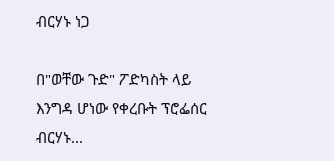ብርሃኑ ነጋ

በ"ወቸው ጉድ" ፖድካስት ላይ እንግዳ ሆነው የቀረቡት ፕሮፌሰር ብርሃኑ...